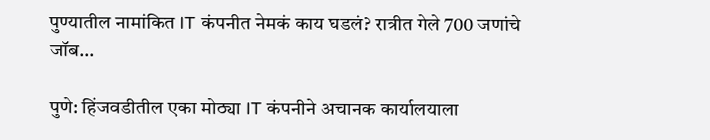पुण्यातील नामांकित IT कंपनीत नेमकं काय घडलं? रात्रीत गेले 700 जणांचे जॉब…

पुणे: हिंजवडीतील एका मोठ्या IT कंपनीने अचानक कार्यालयाला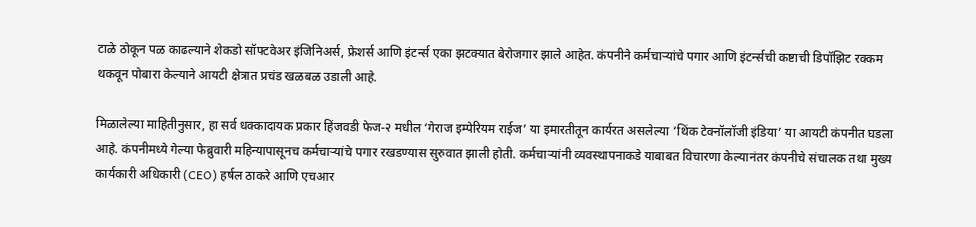टाळे ठोकून पळ काढल्याने शेकडो सॉफ्टवेअर इंजिनिअर्स, फ्रेशर्स आणि इंटर्न्स एका झटक्यात बेरोजगार झाले आहेत. कंपनीने कर्मचाऱ्यांचे पगार आणि इंटर्न्सची कष्टाची डिपॉझिट रक्कम थकवून पोबारा केल्याने आयटी क्षेत्रात प्रचंड खळबळ उडाली आहे.

मिळालेल्या माहितीनुसार, हा सर्व धक्कादायक प्रकार हिंजवडी फेज-२ मधील ‘गेराज इम्पेरियम राईज’ या इमारतीतून कार्यरत असलेल्या ‘थिंक टेक्नॉलॉजी इंडिया’ या आयटी कंपनीत घडला आहे. कंपनीमध्ये गेल्या फेब्रुवारी महिन्यापासूनच कर्मचाऱ्यांचे पगार रखडण्यास सुरुवात झाली होती. कर्मचाऱ्यांनी व्यवस्थापनाकडे याबाबत विचारणा केल्यानंतर कंपनीचे संचालक तथा मुख्य कार्यकारी अधिकारी (CEO) हर्षल ठाकरे आणि एचआर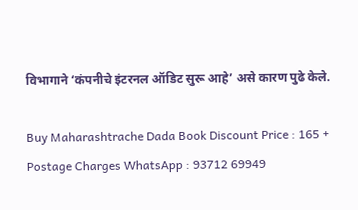विभागाने ‘कंपनीचे इंटरनल ऑडिट सुरू आहे’ असे कारण पुढे केले.

Buy Maharashtrache Dada Book Discount Price : 165 + Postage Charges WhatsApp : 93712 69949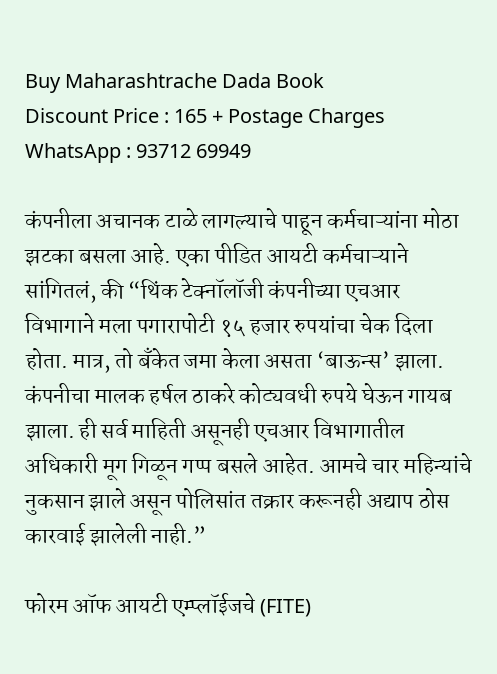Buy Maharashtrache Dada Book
Discount Price : 165 + Postage Charges
WhatsApp : 93712 69949

कंपनीला अचानक टाळे लागल्याचे पाहून कर्मचाऱ्यांना मोठा झटका बसला आहे. एका पीडित आयटी कर्मचाऱ्याने सांगितलं, की “थिंक टेक्नॉलॉजी कंपनीच्या एचआर विभागाने मला पगारापोटी १५ हजार रुपयांचा चेक दिला होता. मात्र, तो बँकेत जमा केला असता ‘बाऊन्स’ झाला. कंपनीचा मालक हर्षल ठाकरे कोट्यवधी रुपये घेऊन गायब झाला. ही सर्व माहिती असूनही एचआर विभागातील अधिकारी मूग गिळून गप्प बसले आहेत. आमचे चार महिन्यांचे नुकसान झाले असून पोलिसांत तक्रार करूनही अद्याप ठोस कारवाई झालेली नाही.”

फोरम ऑफ आयटी एम्प्लॉईजचे (FITE)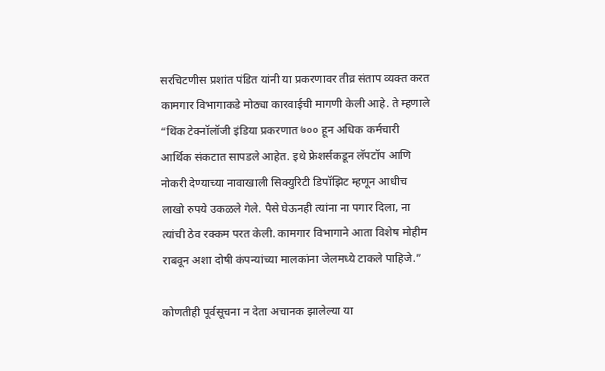सरचिटणीस प्रशांत पंडित यांनी या प्रकरणावर तीव्र संताप व्यक्त करत कामगार विभागाकडे मोठ्या कारवाईची मागणी केली आहे. ते म्हणाले “थिंक टेक्नॉलॉजी इंडिया प्रकरणात ७०० हून अधिक कर्मचारी आर्थिक संकटात सापडले आहेत. इथे फ्रेशर्सकडून लॅपटॉप आणि नोकरी देण्याच्या नावाखाली सिक्युरिटी डिपॉझिट म्हणून आधीच लाखो रुपये उकळले गेले. पैसे घेऊनही त्यांना ना पगार दिला, ना त्यांची ठेव रक्कम परत केली. कामगार विभागाने आता विशेष मोहीम राबवून अशा दोषी कंपन्यांच्या मालकांना जेलमध्ये टाकले पाहिजे.”

कोणतीही पूर्वसूचना न देता अचानक झालेल्या या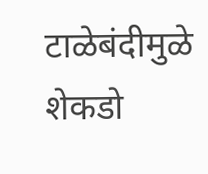टाळेबंदीमुळे शेकडो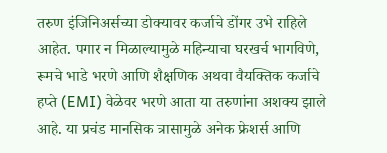तरुण इंजिनिअर्सच्या डोक्यावर कर्जाचे डोंगर उभे राहिले आहेत. पगार न मिळाल्यामुळे महिन्याचा घरखर्च भागविणे, रूमचे भाडे भरणे आणि शैक्षणिक अथवा वैयक्तिक कर्जाचे हप्ते (EMI) वेळेवर भरणे आता या तरुणांना अशक्य झाले आहे. या प्रचंड मानसिक त्रासामुळे अनेक फ्रेशर्स आणि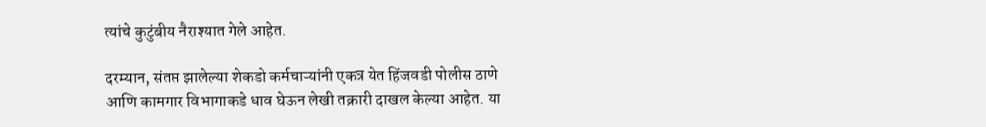त्यांचे कुटुंबीय नैराश्यात गेले आहेत.

दरम्यान, संतप्त झालेल्या शेकडो कर्मचाऱ्यांनी एकत्र येत हिंजवडी पोलीस ठाणे आणि कामगार विभागाकडे धाव घेऊन लेखी तक्रारी दाखल केल्या आहेत. या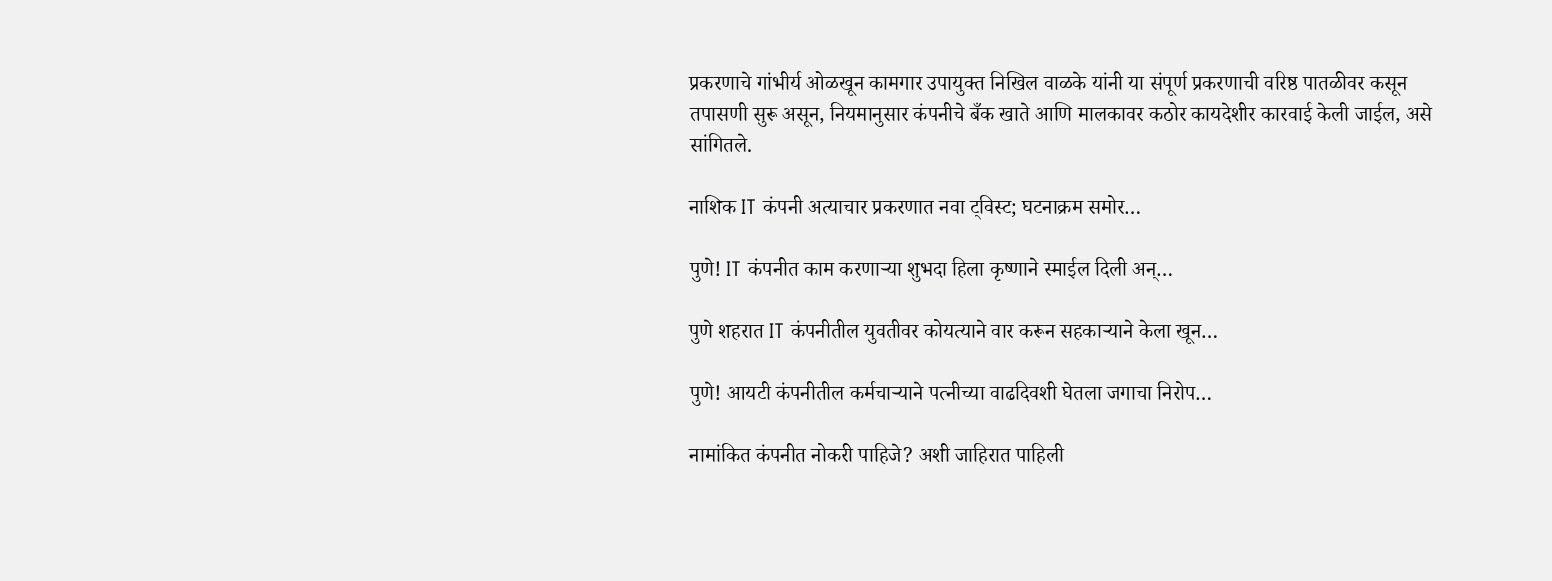प्रकरणाचे गांभीर्य ओळखून कामगार उपायुक्त निखिल वाळके यांनी या संपूर्ण प्रकरणाची वरिष्ठ पातळीवर कसून तपासणी सुरू असून, नियमानुसार कंपनीचे बँक खाते आणि मालकावर कठोर कायदेशीर कारवाई केली जाईल, असे सांगितले.

नाशिक IT कंपनी अत्याचार प्रकरणात नवा ट्विस्ट; घटनाक्रम समोर…

पुणे! IT कंपनीत काम करणाऱ्या शुभदा हिला कृष्णाने स्माईल दिली अन्…

पुणे शहरात IT कंपनीतील युवतीवर कोयत्याने वार करून सहकाऱ्याने केला खून…

पुणे! आयटी कंपनीतील कर्मचाऱ्याने पत्नीच्या वाढदिवशी घेतला जगाचा निरोप…

नामांकित कंपनीत नोकरी पाहिजे? अशी जाहिरात पाहिली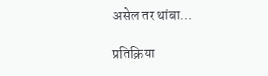असेल तर थांबा…

प्रतिक्रिया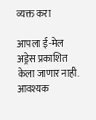व्यक्त करा

आपला ई-मेल अड्रेस प्रकाशित केला जाणार नाही. आवश्यक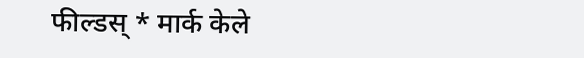फील्डस् * मार्क केले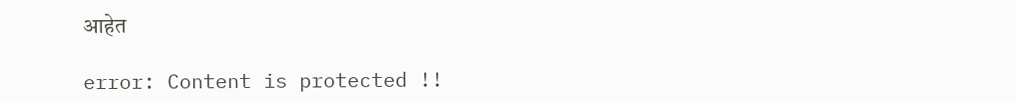आहेत

error: Content is protected !!